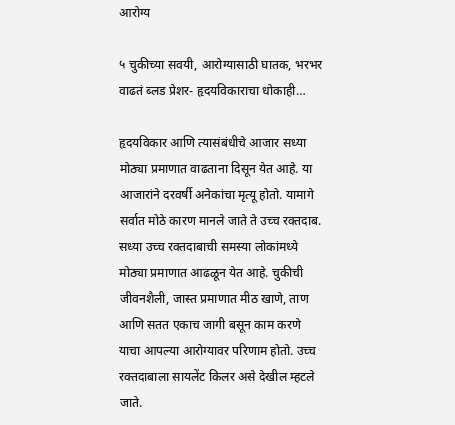आरोग्य

५ चुकीच्या सवयी, आरोग्यासाठी घातक, भरभर वाढतं ब्लड प्रेशर- हृदयविकाराचा धोकाही…

हृदयविकार आणि त्यासंबंधीचे आजार सध्या मोठ्या प्रमाणात वाढताना दिसून येत आहे. या आजारांने दरवर्षी अनेकांचा मृत्यू होतो. यामागे सर्वात मोठे कारण मानले जाते ते उच्च रक्तदाब. सध्या उच्च रक्तदाबाची समस्या लोकांमध्ये मोठ्या प्रमाणात आढळून येत आहे. चुकीची जीवनशैली, जास्त प्रमाणात मीठ खाणे, ताण आणि सतत एकाच जागी बसून काम करणे याचा आपल्या आरोग्यावर परिणाम होतो. उच्च रक्तदाबाला सायलेंट किलर असे देखील म्हटले जाते.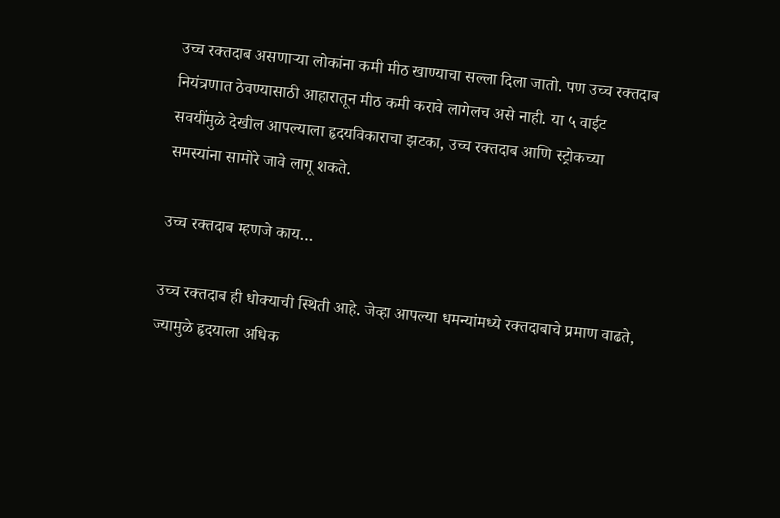उच्च रक्तदाब असणाऱ्या लोकांना कमी मीठ खाण्याचा सल्ला दिला जातो. पण उच्च रक्तदाब नियंत्रणात ठेवण्यासाठी आहारातून मीठ कमी करावे लागेलच असे नाही. या ५ वाईट सवयींमुळे देखील आपल्याला हृदयविकाराचा झटका, उच्च रक्तदाब आणि स्ट्रोकच्या समस्यांना सामोरे जावे लागू शकते.

उच्च रक्तदाब म्हणजे काय…

उच्च रक्तदाब ही धोक्याची स्थिती आहे. जेव्हा आपल्या धमन्यांमध्ये रक्तदाबाचे प्रमाण वाढते, ज्यामुळे हृदयाला अधिक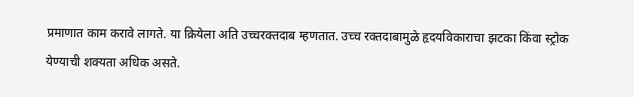प्रमाणात काम करावे लागते. या क्रियेला अति उच्चरक्तदाब म्हणतात. उच्च रक्तदाबामुळे हृदयविकाराचा झटका किंवा स्ट्रोक येण्याची शक्यता अधिक असते.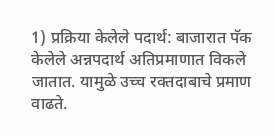1) प्रक्रिया केलेले पदार्थ: बाजारात पॅक केलेले अन्नपदार्थ अतिप्रमाणात विकले जातात. यामुळे उच्च रक्तदाबाचे प्रमाण वाढते.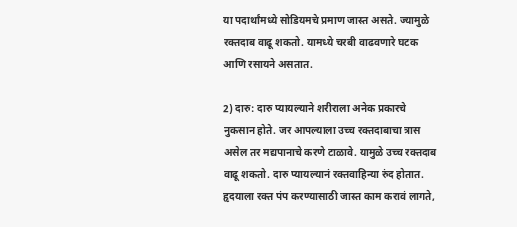या पदार्थांमध्ये सोडियमचे प्रमाण जास्त असते. ज्यामुळे रक्तदाब वाढू शकतो. यामध्ये चरबी वाढवणारे घटक आणि रसायने असतात.

2) दारु: दारु प्यायल्याने शरीराला अनेक प्रकारचे नुकसान होते. जर आपल्याला उच्च रक्तदाबाचा त्रास असेल तर मद्यपानाचे करणे टाळावे. यामुळे उच्च रक्तदाब वाढू शकतो. दारु प्यायल्यानं रक्तवाहिन्या रुंद होतात. हृदयाला रक्त पंप करण्यासाठी जास्त काम करावं लागते,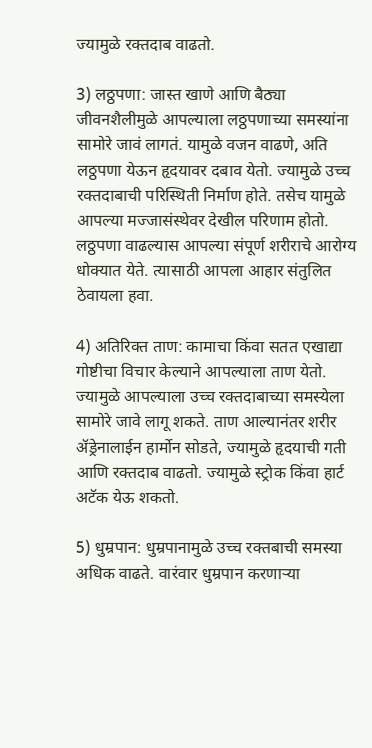ज्यामुळे रक्तदाब वाढतो.

3) लठ्ठपणा: जास्त खाणे आणि बैठ्या जीवनशैलीमुळे आपल्याला लठ्ठपणाच्या समस्यांना सामोरे जावं लागतं. यामुळे वजन वाढणे, अति लठ्ठपणा येऊन हृदयावर दबाव येतो. ज्यामुळे उच्च रक्तदाबाची परिस्थिती निर्माण होते. तसेच यामुळे आपल्या मज्जासंस्थेवर देखील परिणाम होतो. लठ्ठपणा वाढल्यास आपल्या संपूर्ण शरीराचे आरोग्य धोक्यात येते. त्यासाठी आपला आहार संतुलित ठेवायला हवा.

4) अतिरिक्त ताण: कामाचा किंवा सतत एखाद्या गोष्टीचा विचार केल्याने आपल्याला ताण येतो. ज्यामुळे आपल्याला उच्च रक्तदाबाच्या समस्येला सामोरे जावे लागू शकते. ताण आल्यानंतर शरीर ॲड्रेनालाईन हार्मोन सोडते, ज्यामुळे हृदयाची गती आणि रक्तदाब वाढतो. ज्यामुळे स्ट्रोक किंवा हार्ट अटॅक येऊ शकतो.

5) धुम्रपान: धुम्रपानामुळे उच्च रक्तबाची समस्या अधिक वाढते. वारंवार धुम्रपान करणाऱ्या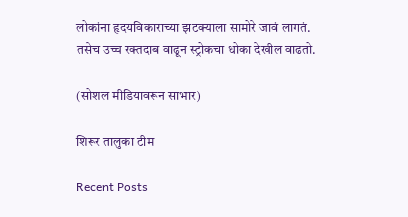लोकांना हृदयविकाराच्या झटक्याला सामोरे जावं लागतं. तसेच उच्च रक्तदाब वाढून स्ट्रोकचा धोका देखील वाढतो.

(सोशल मीडियावरून साभार)

शिरूर तालुका टीम

Recent Posts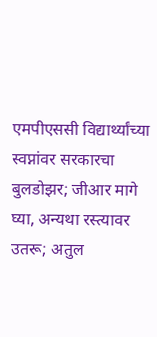एमपीएससी विद्यार्थ्यांच्या स्वप्नांवर सरकारचा बुलडोझर; जीआर मागे घ्या, अन्यथा रस्त्यावर उतरू; अतुल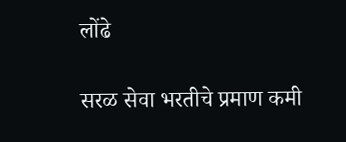लोंढे

सरळ सेवा भरतीचे प्रमाण कमी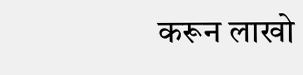करून लाखो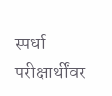स्पर्धा परीक्षार्थींवर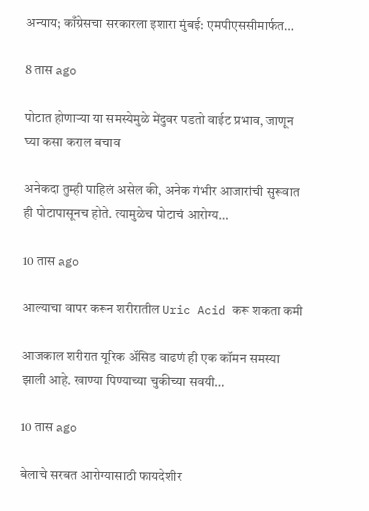अन्याय; काँग्रेसचा सरकारला इशारा मुंबई: एमपीएससीमार्फत…

8 तास ago

पोटात होणाऱ्या या समस्येमुळे मेंदुवर पडतो वाईट प्रभाव, जाणून घ्या कसा कराल बचाव

अनेकदा तुम्ही पाहिलं असेल की, अनेक गंभीर आजारांची सुरूवात ही पोटापासूनच होते. त्यामुळेच पोटाचं आरोग्य…

10 तास ago

आल्याचा वापर करून शरीरातील Uric Acid करू शकता कमी

आजकाल शरीरात यूरिक अ‍ॅसिड वाढणं ही एक कॉमन समस्या झाली आहे. खाण्या पिण्याच्या चुकीच्या सवयी…

10 तास ago

बेलाचे सरबत आरोग्यासाठी फायदेशीर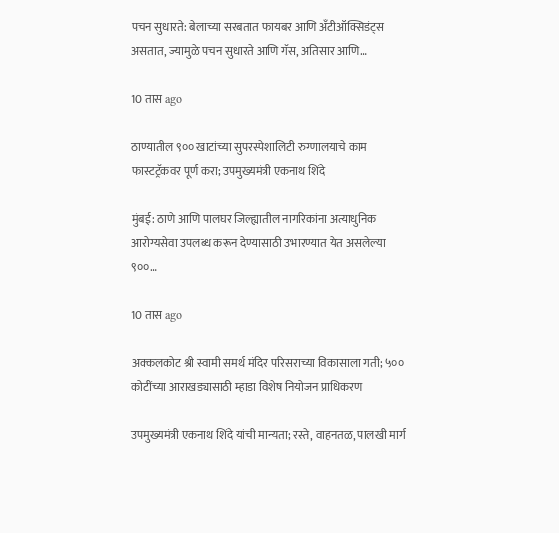पचन सुधारते: बेलाच्या सरबतात फायबर आणि अँटीऑक्सिडंट्स असतात, ज्यामुळे पचन सुधारते आणि गॅस, अतिसार आणि…

10 तास ago

ठाण्यातील ९०० खाटांच्या सुपरस्पेशालिटी रुग्णालयाचे काम फास्टट्रॅकवर पूर्ण करा; उपमुख्यमंत्री एकनाथ शिंदे

मुंबई: ठाणे आणि पालघर जिल्ह्यातील नागरिकांना अत्याधुनिक आरोग्यसेवा उपलब्ध करून देण्यासाठी उभारण्यात येत असलेल्या ९००…

10 तास ago

अक्कलकोट श्री स्वामी समर्थ मंदिर परिसराच्या विकासाला गती; ५०० कोटींच्या आराखड्यासाठी म्हाडा विशेष नियोजन प्राधिकरण

उपमुख्यमंत्री एकनाथ शिंदे यांची मान्यता; रस्ते, वाहनतळ, पालखी मार्ग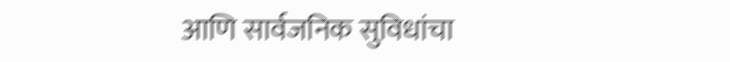आणि सार्वजनिक सुविधांचा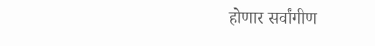होणार सर्वांगीण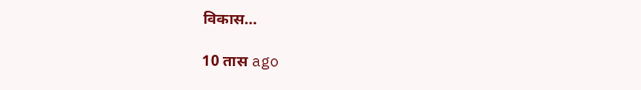विकास…

10 तास ago